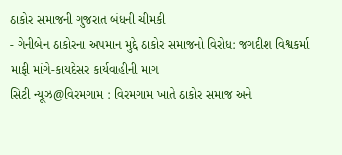ઠાકોર સમાજની ગુજરાત બંધની ચીમકી
- ગેનીબેન ઠાકોરના અપમાન મુદ્દે ઠાકોર સમાજનો વિરોધ: જગદીશ વિશ્વકર્મા માફી માંગે-કાયદેસર કાર્યવાહીની માગ
સિટી ન્યૂઝ@વિરમગામ : વિરમગામ ખાતે ઠાકોર સમાજ અને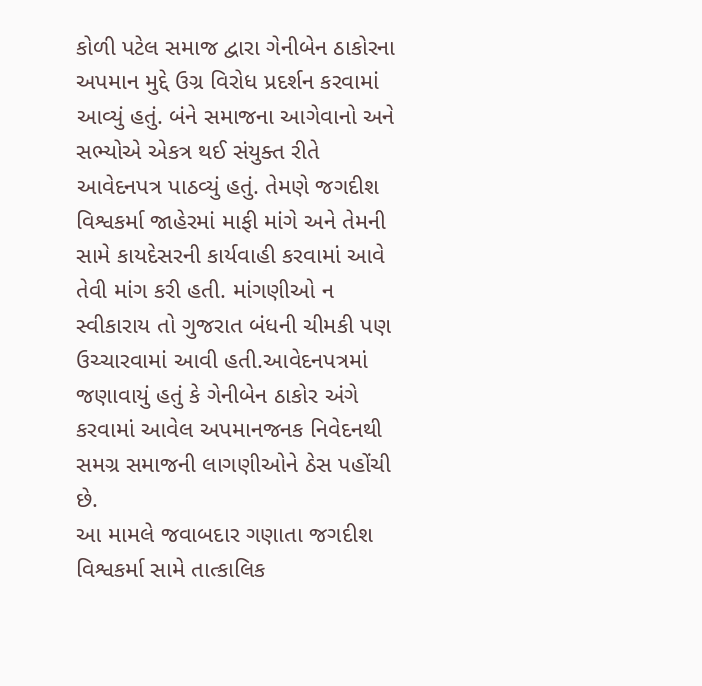કોળી પટેલ સમાજ દ્વારા ગેનીબેન ઠાકોરના અપમાન મુદ્દે ઉગ્ર વિરોધ પ્રદર્શન કરવામાં આવ્યું હતું. બંને સમાજના આગેવાનો અને સભ્યોએ એકત્ર થઈ સંયુક્ત રીતે આવેદનપત્ર પાઠવ્યું હતું. તેમણે જગદીશ વિશ્વકર્મા જાહેરમાં માફી માંગે અને તેમની સામે કાયદેસરની કાર્યવાહી કરવામાં આવે તેવી માંગ કરી હતી. માંગણીઓ ન સ્વીકારાય તો ગુજરાત બંધની ચીમકી પણ ઉચ્ચારવામાં આવી હતી.આવેદનપત્રમાં જણાવાયું હતું કે ગેનીબેન ઠાકોર અંગે કરવામાં આવેલ અપમાનજનક નિવેદનથી સમગ્ર સમાજની લાગણીઓને ઠેસ પહોંચી છે.
આ મામલે જવાબદાર ગણાતા જગદીશ વિશ્વકર્મા સામે તાત્કાલિક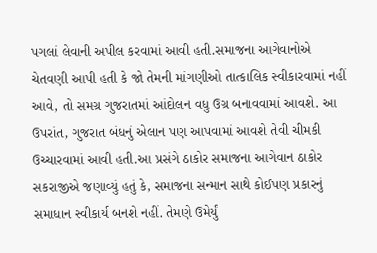પગલાં લેવાની અપીલ કરવામાં આવી હતી.સમાજના આગેવાનોએ ચેતવણી આપી હતી કે જો તેમની માંગણીઓ તાત્કાલિક સ્વીકારવામાં નહીં આવે, તો સમગ્ર ગુજરાતમાં આંદોલન વધુ ઉગ્ર બનાવવામાં આવશે. આ ઉપરાંત, ગુજરાત બંધનું એલાન પણ આપવામાં આવશે તેવી ચીમકી ઉચ્ચારવામાં આવી હતી.આ પ્રસંગે ઠાકોર સમાજના આગેવાન ઠાકોર સકરાજીએ જણાવ્યું હતું કે, સમાજના સન્માન સાથે કોઈપણ પ્રકારનું સમાધાન સ્વીકાર્ય બનશે નહીં. તેમણે ઉમેર્યું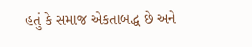હતું કે સમાજ એકતાબદ્ધ છે અને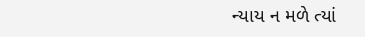ન્યાય ન મળે ત્યાં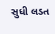સુધી લડત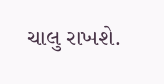ચાલુ રાખશે.